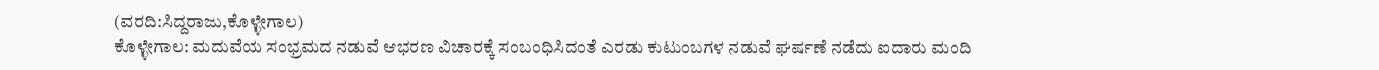(ವರದಿ:ಸಿದ್ದರಾಜು,ಕೊಳ್ಳೇಗಾಲ)
ಕೊಳ್ಳೇಗಾಲ: ಮದುವೆಯ ಸಂಭ್ರಮದ ನಡುವೆ ಆಭರಣ ವಿಚಾರಕ್ಕೆ ಸಂಬಂಧಿಸಿದಂತೆ ಎರಡು ಕುಟುಂಬಗಳ ನಡುವೆ ಘರ್ಷಣೆ ನಡೆದು ಐದಾರು ಮಂದಿ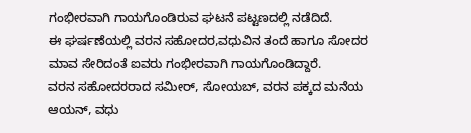ಗಂಭೀರವಾಗಿ ಗಾಯಗೊಂಡಿರುವ ಘಟನೆ ಪಟ್ಟಣದಲ್ಲಿ ನಡೆದಿದೆ.
ಈ ಘರ್ಷಣೆಯಲ್ಲಿ ವರನ ಸಹೋದರ,ವಧುವಿನ ತಂದೆ ಹಾಗೂ ಸೋದರ ಮಾವ ಸೇರಿದಂತೆ ಐವರು ಗಂಭೀರವಾಗಿ ಗಾಯಗೊಂಡಿದ್ದಾರೆ.
ವರನ ಸಹೋದರರಾದ ಸಮೀರ್, ಸೋಯಬ್, ವರನ ಪಕ್ಕದ ಮನೆಯ ಆಯನ್, ವಧು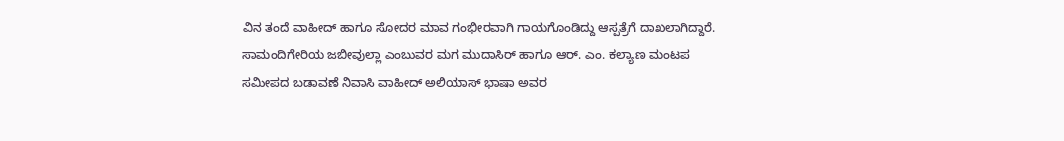ವಿನ ತಂದೆ ವಾಹೀದ್ ಹಾಗೂ ಸೋದರ ಮಾವ ಗಂಭೀರವಾಗಿ ಗಾಯಗೊಂಡಿದ್ದು ಆಸ್ಪತ್ರೆಗೆ ದಾಖಲಾಗಿದ್ದಾರೆ.
ಸಾಮಂದಿಗೇರಿಯ ಜಬೀವುಲ್ಲಾ ಎಂಬುವರ ಮಗ ಮುದಾಸಿರ್ ಹಾಗೂ ಆರ್. ಎಂ. ಕಲ್ಯಾಣ ಮಂಟಪ ಸಮೀಪದ ಬಡಾವಣೆ ನಿವಾಸಿ ವಾಹೀದ್ ಅಲಿಯಾಸ್ ಭಾಷಾ ಅವರ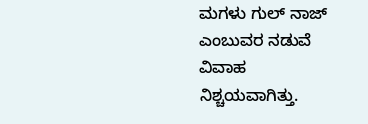ಮಗಳು ಗುಲ್ ನಾಜ್ ಎಂಬುವರ ನಡುವೆ ವಿವಾಹ ನಿಶ್ಚಯವಾಗಿತ್ತು.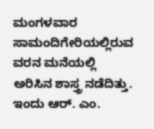ಮಂಗಳವಾರ ಸಾಮಂದಿಗೇರಿಯಲ್ಲಿರುವ ವರನ ಮನೆಯಲ್ಲಿ ಅರಿಸಿನ ಶಾಸ್ತ್ರ ನಡೆದಿತ್ತು. ಇಂದು ಆರ್. ಎಂ.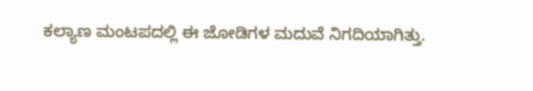ಕಲ್ಯಾಣ ಮಂಟಪದಲ್ಲಿ ಈ ಜೋಡಿಗಳ ಮದುವೆ ನಿಗದಿಯಾಗಿತ್ತು.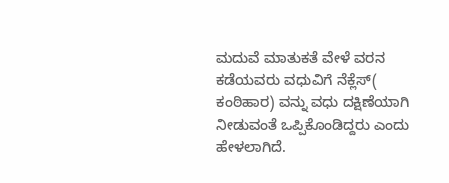ಮದುವೆ ಮಾತುಕತೆ ವೇಳೆ ವರನ ಕಡೆಯವರು ವಧುವಿಗೆ ನೆಕ್ಲೆಸ್( ಕಂಠಿಹಾರ) ವನ್ನು ವಧು ದಕ್ಷಿಣೆಯಾಗಿ ನೀಡುವಂತೆ ಒಪ್ಪಿಕೊಂಡಿದ್ದರು ಎಂದು ಹೇಳಲಾಗಿದೆ.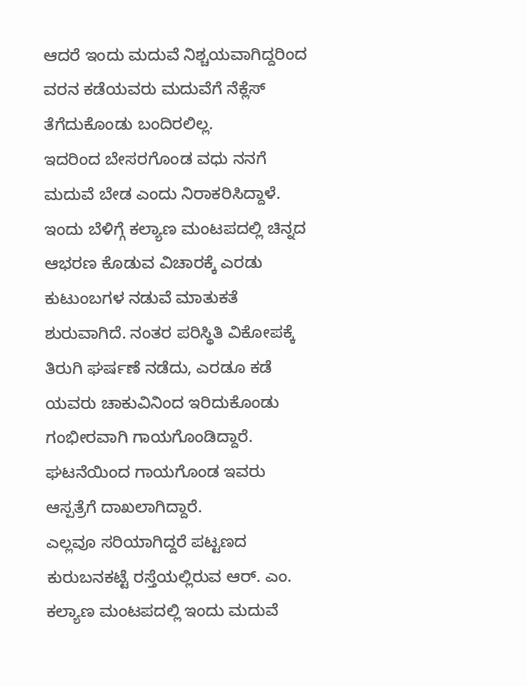ಆದರೆ ಇಂದು ಮದುವೆ ನಿಶ್ಚಯವಾಗಿದ್ದರಿಂದ ವರನ ಕಡೆಯವರು ಮದುವೆಗೆ ನೆಕ್ಲೆಸ್ ತೆಗೆದುಕೊಂಡು ಬಂದಿರಲಿಲ್ಲ.
ಇದರಿಂದ ಬೇಸರಗೊಂಡ ವಧು ನನಗೆ ಮದುವೆ ಬೇಡ ಎಂದು ನಿರಾಕರಿಸಿದ್ದಾಳೆ. ಇಂದು ಬೆಳಿಗ್ಗೆ ಕಲ್ಯಾಣ ಮಂಟಪದಲ್ಲಿ ಚಿನ್ನದ ಆಭರಣ ಕೊಡುವ ವಿಚಾರಕ್ಕೆ ಎರಡು ಕುಟುಂಬಗಳ ನಡುವೆ ಮಾತುಕತೆ ಶುರುವಾಗಿದೆ. ನಂತರ ಪರಿಸ್ಥಿತಿ ವಿಕೋಪಕ್ಕೆ ತಿರುಗಿ ಘರ್ಷಣೆ ನಡೆದು, ಎರಡೂ ಕಡೆ ಯವರು ಚಾಕುವಿನಿಂದ ಇರಿದುಕೊಂಡು ಗಂಭೀರವಾಗಿ ಗಾಯಗೊಂಡಿದ್ದಾರೆ.
ಘಟನೆಯಿಂದ ಗಾಯಗೊಂಡ ಇವರು ಆಸ್ಪತ್ರೆಗೆ ದಾಖಲಾಗಿದ್ದಾರೆ.
ಎಲ್ಲವೂ ಸರಿಯಾಗಿದ್ದರೆ ಪಟ್ಟಣದ ಕುರುಬನಕಟ್ಟೆ ರಸ್ತೆಯಲ್ಲಿರುವ ಆರ್. ಎಂ. ಕಲ್ಯಾಣ ಮಂಟಪದಲ್ಲಿ ಇಂದು ಮದುವೆ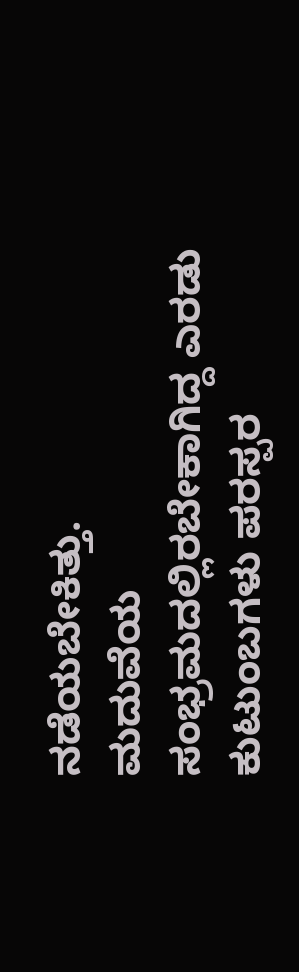ನಡೆಯಬೇಕಿತ್ತು.
ಮದುವೆಯ ಸಂಭ್ರಮದಲ್ಲಿರಬೇಕಾಗಿದ್ದ ಎರಡು ಕುಟುಂಬಗಳು ಪರಸ್ಪರ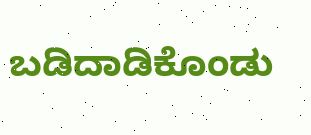ಬಡಿದಾಡಿಕೊಂಡು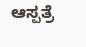ಆಸ್ಪತ್ರೆ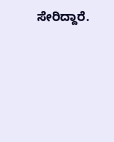ಸೇರಿದ್ದಾರೆ.